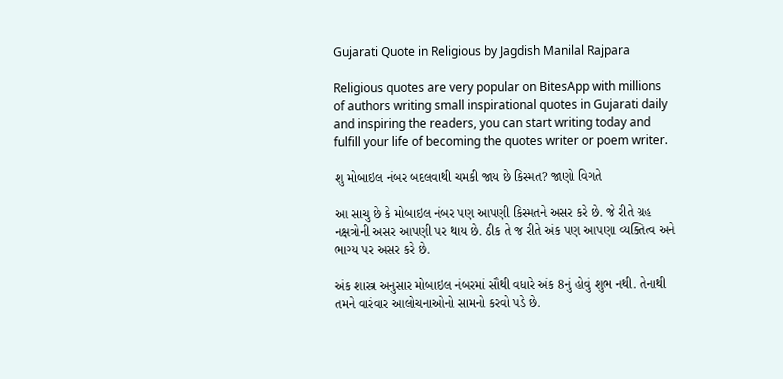Gujarati Quote in Religious by Jagdish Manilal Rajpara

Religious quotes are very popular on BitesApp with millions of authors writing small inspirational quotes in Gujarati daily and inspiring the readers, you can start writing today and fulfill your life of becoming the quotes writer or poem writer.

શુ મોબાઇલ નંબર બદલવાથી ચમકી જાય છે કિસ્મત? જાણો વિગતે

આ સાચુ છે કે મોબાઇલ નંબર પણ આપણી કિસ્મતને અસર કરે છે. જે રીતે ગ્રહ નક્ષત્રોની અસર આપણી પર થાય છે. ઠીક તે જ રીતે અંક પણ આપણા વ્યક્તિત્વ અને ભાગ્ય પર અસર કરે છે.

અંક શાસ્ત્ર અનુસાર મોબાઇલ નંબરમાં સૌથી વધારે અંક 8નું હોવું શુભ નથી. તેનાથી તમને વારંવાર આલોચનાઓનો સામનો કરવો પડે છે.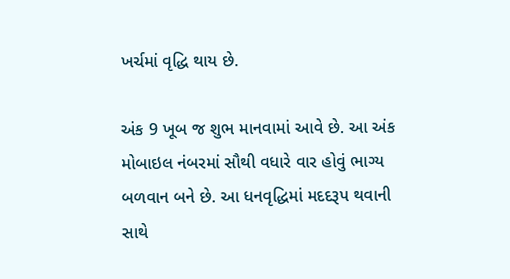ખર્ચમાં વૃદ્ધિ થાય છે.

અંક 9 ખૂબ જ શુભ માનવામાં આવે છે. આ અંક મોબાઇલ નંબરમાં સૌથી વધારે વાર હોવું ભાગ્ય બળવાન બને છે. આ ધનવૃદ્ધિમાં મદદરૂપ થવાની સાથે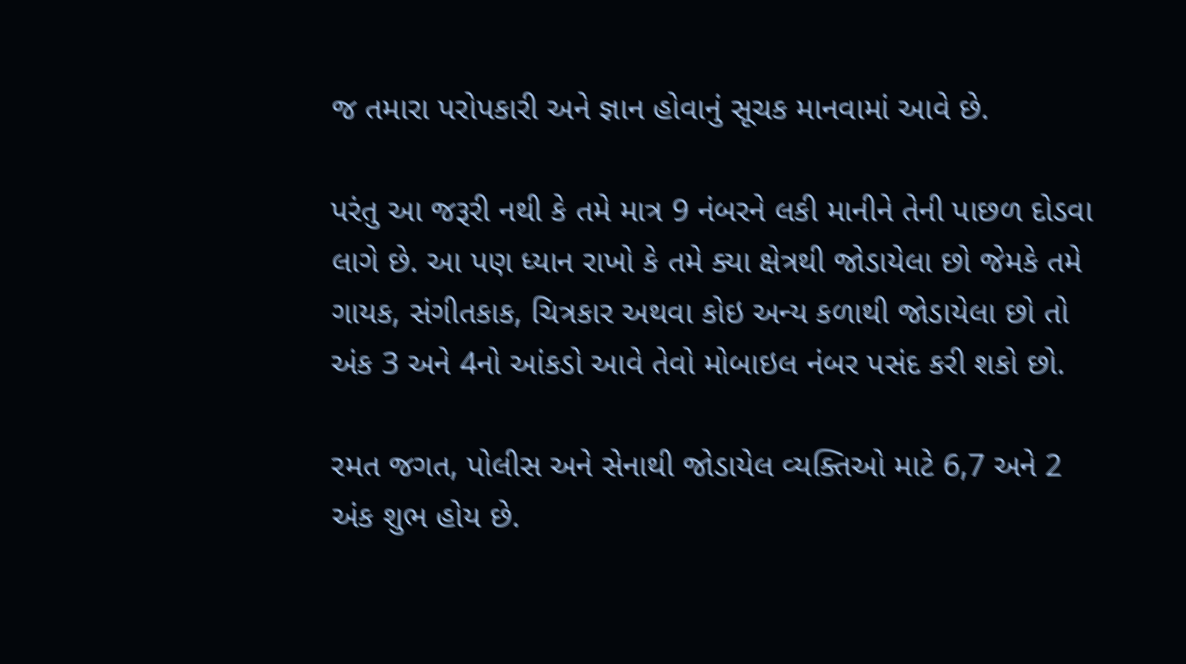જ તમારા પરોપકારી અને જ્ઞાન હોવાનું સૂચક માનવામાં આવે છે.

પરંતુ આ જરૂરી નથી કે તમે માત્ર 9 નંબરને લકી માનીને તેની પાછળ દોડવા લાગે છે. આ પણ ધ્યાન રાખો કે તમે ક્યા ક્ષેત્રથી જોડાયેલા છો જેમકે તમે ગાયક, સંગીતકાક, ચિત્રકાર અથવા કોઇ અન્ય કળાથી જોડાયેલા છો તો અંક 3 અને 4નો આંકડો આવે તેવો મોબાઇલ નંબર પસંદ કરી શકો છો.

રમત જગત, પોલીસ અને સેનાથી જોડાયેલ વ્યક્તિઓ માટે 6,7 અને 2 અંક શુભ હોય છે.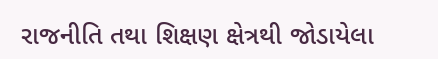રાજનીતિ તથા શિક્ષણ ક્ષેત્રથી જોડાયેલા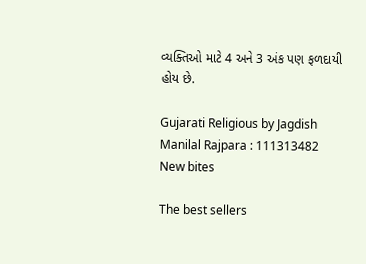વ્યક્તિઓ માટે 4 અને 3 અંક પણ ફળદાયી હોય છે.

Gujarati Religious by Jagdish Manilal Rajpara : 111313482
New bites

The best sellers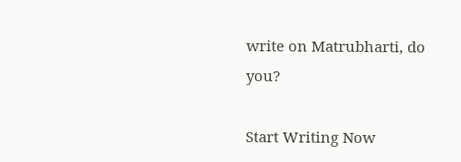write on Matrubharti, do you?

Start Writing Now